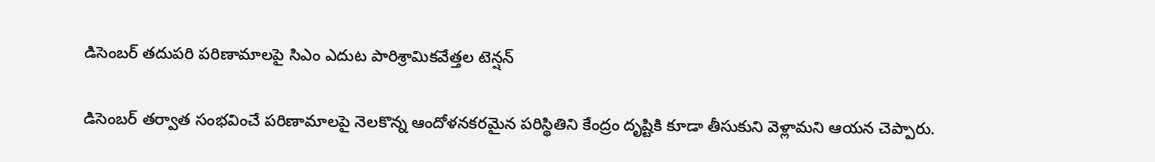డిసెంబర్ తదుపరి పరిణామాలపై సిఎం ఎదుట పారిశ్రామికవేత్తల టెన్షన్

డిసెంబర్ తర్వాత సంభవించే పరిణామాలపై నెలకొన్న ఆందోళనకరమైన పరిస్థితిని కేంద్రం దృష్టికి కూడా తీసుకుని వెళ్లామని ఆయన చెప్పారు.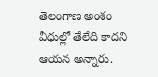తెలంగాణ అంశం వీధుల్లో తేలేది కాదని ఆయన అన్నారు.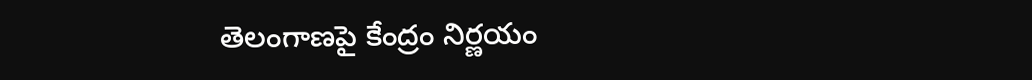తెలంగాణపై కేంద్రం నిర్ణయం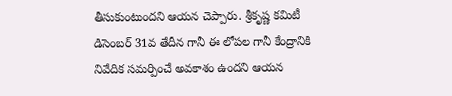తీసుకుంటుందని ఆయన చెప్పారు. శ్రీకృష్ణ కమిటీ డిసెంబర్ 31వ తేదీన గానీ ఈ లోపల గానీ కేంద్రానికి నివేదిక సమర్పించే అవకాశం ఉందని ఆయన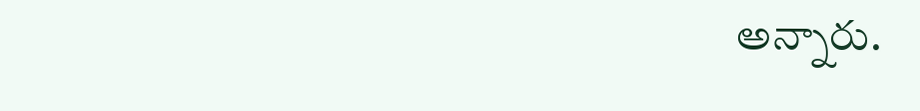అన్నారు.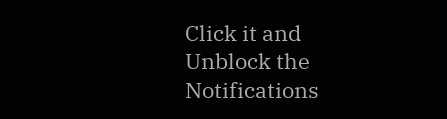Click it and Unblock the Notifications